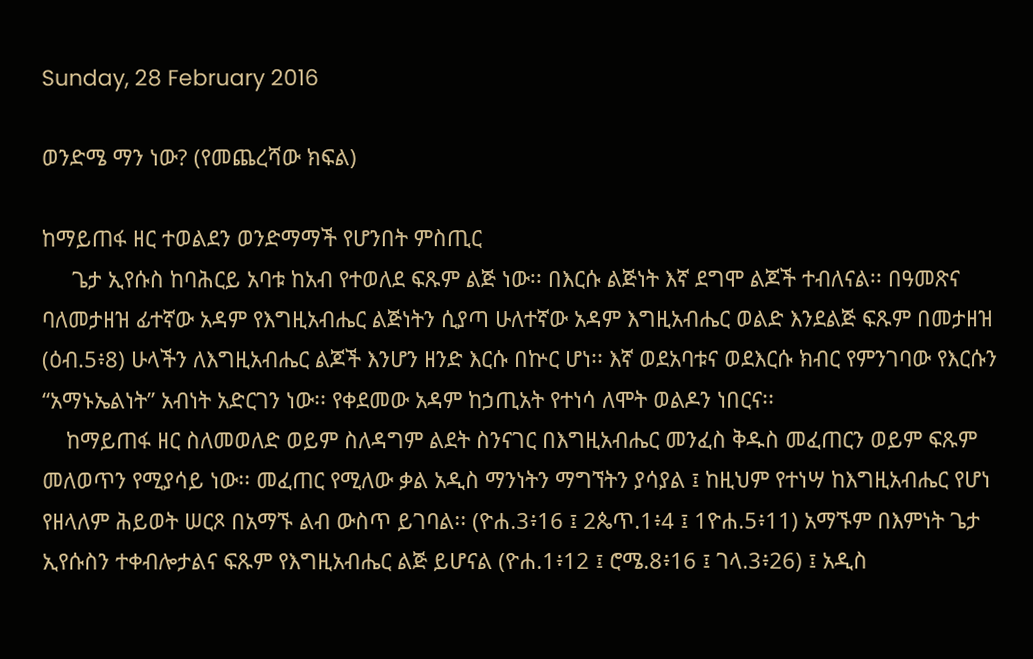Sunday, 28 February 2016

ወንድሜ ማን ነው? (የመጨረሻው ክፍል)

ከማይጠፋ ዘር ተወልደን ወንድማማች የሆንበት ምስጢር
     ጌታ ኢየሱስ ከባሕርይ አባቱ ከአብ የተወለደ ፍጹም ልጅ ነው፡፡ በእርሱ ልጅነት እኛ ደግሞ ልጆች ተብለናል፡፡ በዓመጽና ባለመታዘዝ ፊተኛው አዳም የእግዚአብሔር ልጅነትን ሲያጣ ሁለተኛው አዳም እግዚአብሔር ወልድ እንደልጅ ፍጹም በመታዘዝ (ዕብ.5፥8) ሁላችን ለእግዚአብሔር ልጆች እንሆን ዘንድ እርሱ በኵር ሆነ፡፡ እኛ ወደአባቱና ወደእርሱ ክብር የምንገባው የእርሱን “አማኑኤልነት” አብነት አድርገን ነው፡፡ የቀደመው አዳም ከኃጢአት የተነሳ ለሞት ወልዶን ነበርና፡፡
    ከማይጠፋ ዘር ስለመወለድ ወይም ስለዳግም ልደት ስንናገር በእግዚአብሔር መንፈስ ቅዱስ መፈጠርን ወይም ፍጹም መለወጥን የሚያሳይ ነው፡፡ መፈጠር የሚለው ቃል አዲስ ማንነትን ማግኘትን ያሳያል ፤ ከዚህም የተነሣ ከእግዚአብሔር የሆነ የዘላለም ሕይወት ሠርጾ በአማኙ ልብ ውስጥ ይገባል፡፡ (ዮሐ.3፥16 ፤ 2ጴጥ.1፥4 ፤ 1ዮሐ.5፥11) አማኙም በእምነት ጌታ ኢየሱስን ተቀብሎታልና ፍጹም የእግዚአብሔር ልጅ ይሆናል (ዮሐ.1፥12 ፤ ሮሜ.8፥16 ፤ ገላ.3፥26) ፤ አዲስ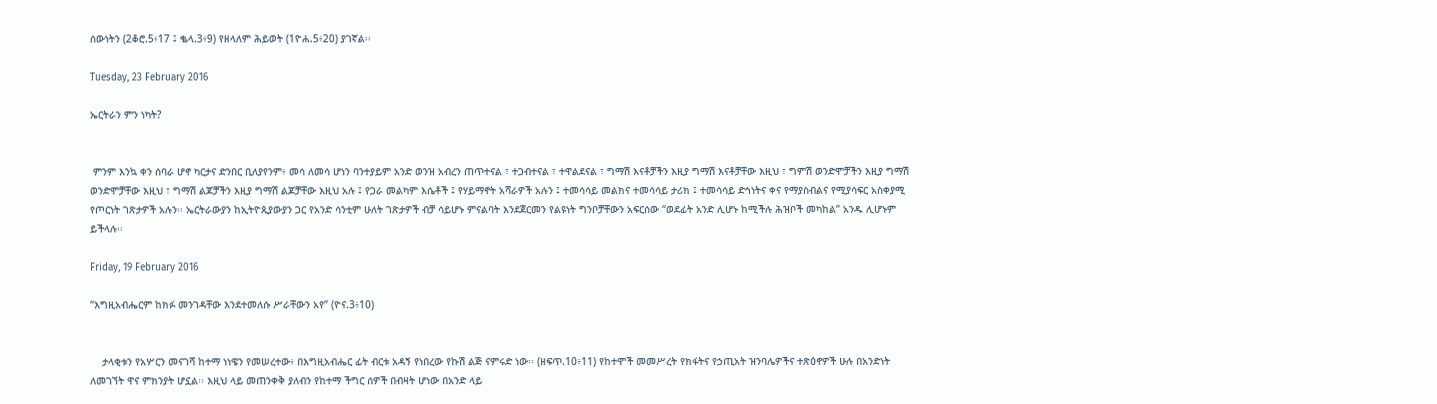ሰውነትን (2ቆሮ.5፥17 ፤ ቈላ.3፥9) የዘላለም ሕይወት (1ዮሐ.5፥20) ያገኛል፡፡

Tuesday, 23 February 2016

ኤርትራን ምን ነካት?


 ምንም እንኳ ቀን ሰባራ ሆኖ ካርታና ድንበር ቢለያየንም፥ መሳ ለመሳ ሆነን ባንተያይም አንድ ወንዝ አብረን ጠጥተናል ፣ ተጋብተናል ፣ ተዋልደናል ፣ ግማሽ እናቶቻችን እዚያ ግማሽ እናቶቻቸው እዚህ ፣ ግምሽ ወንድሞቻችን እዚያ ግማሽ ወንድሞቻቸው እዚህ ፣ ግማሽ ልጆቻችን እዚያ ግማሽ ልጆቻቸው እዚህ አሉ ፤ የጋራ መልካም እሴቶች ፤ የሃይማኖት አሻራዎች አሉን ፤ ተመሳሳይ መልክና ተመሳሳይ ታሪክ ፤ ተመሳሳይ ድኅነትና ቀና የማያስብልና የሚያሳፍር አስቀያሚ የጦርነት ገጽታዎች አሉን፡፡ ኤርትራውያን ከኢትዮጲያውያን ጋር የአንድ ሳንቲም ሁለት ገጽታዎች ብቻ ሳይሆኑ ምናልባት እንደጀርመን የልዩነት ግንቦቻቸውን አፍርሰው “ወደፊት አንድ ሊሆኑ ከሚችሉ ሕዝቦች መካከል” አንዱ ሊሆኑም ይችላሉ፡፡

Friday, 19 February 2016

“እግዚአብሔርም ከክፉ መንገዳቸው እንደተመለሱ ሥራቸውን አየ” (ዮና.3፥10)


    ታላቂቱን የአሦርን መናገሻ ከተማ ነነዌን የመሠረተው፥ በእግዚአብሔር ፊት ብርቱ አዳኝ የነበረው የኩሽ ልጅ ናምሩድ ነው፡፡ (ዘፍጥ.10፥11) የከተሞች መመሥረት የክፋትና የኃጢአት ዝንባሌዎችና ተጽዕኖዎች ሁሉ በአንድነት ለመገኘት ዋና ምክንያት ሆኗል፡፡ እዚህ ላይ መጠንቀቅ ያለብን የከተማ ችግር ሰዎች በብዛት ሆነው በአንድ ላይ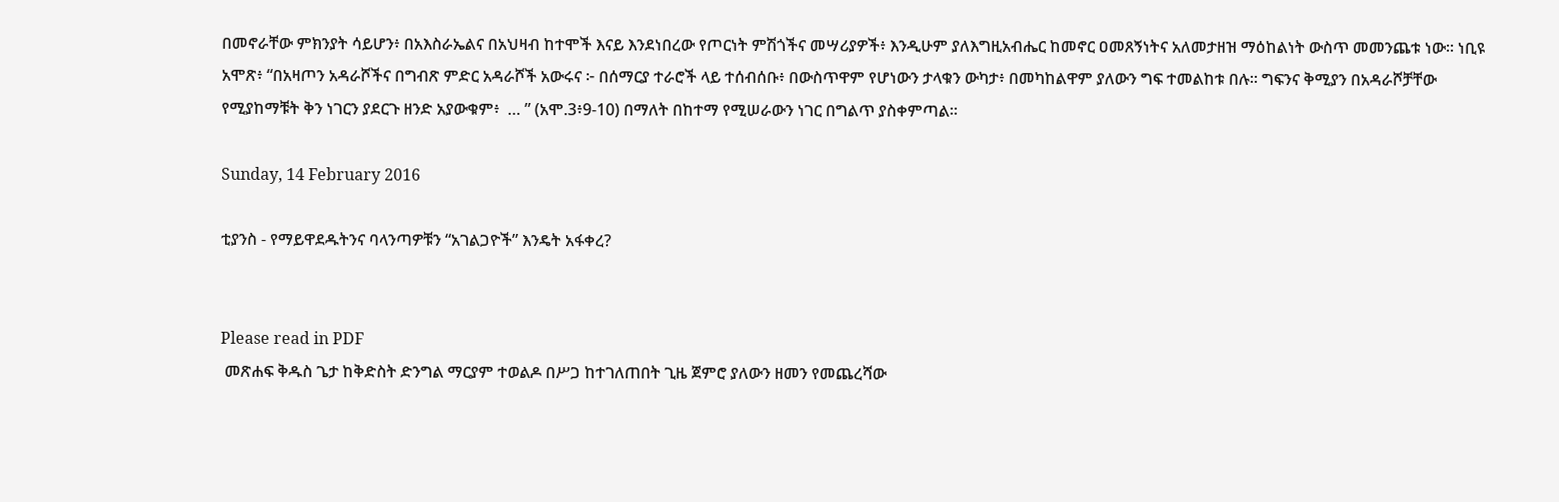በመኖራቸው ምክንያት ሳይሆን፥ በአእስራኤልና በአህዛብ ከተሞች እናይ እንደነበረው የጦርነት ምሽጎችና መሣሪያዎች፥ እንዲሁም ያለእግዚአብሔር ከመኖር ዐመጸኝነትና አለመታዘዝ ማዕከልነት ውስጥ መመንጨቱ ነው፡፡ ነቢዩ አሞጽ፥ “በአዛጦን አዳራሾችና በግብጽ ምድር አዳራሾች አውሩና ፦ በሰማርያ ተራሮች ላይ ተሰብሰቡ፥ በውስጥዋም የሆነውን ታላቁን ውካታ፥ በመካከልዋም ያለውን ግፍ ተመልከቱ በሉ፡፡ ግፍንና ቅሚያን በአዳራሾቻቸው የሚያከማቹት ቅን ነገርን ያደርጉ ዘንድ አያውቁም፥  … ” (አሞ.3፥9-10) በማለት በከተማ የሚሠራውን ነገር በግልጥ ያስቀምጣል፡፡

Sunday, 14 February 2016

ቲያንስ - የማይዋደዱትንና ባላንጣዎቹን “አገልጋዮች” እንዴት አፋቀረ?


Please read in PDF
 መጽሐፍ ቅዱስ ጌታ ከቅድስት ድንግል ማርያም ተወልዶ በሥጋ ከተገለጠበት ጊዜ ጀምሮ ያለውን ዘመን የመጨረሻው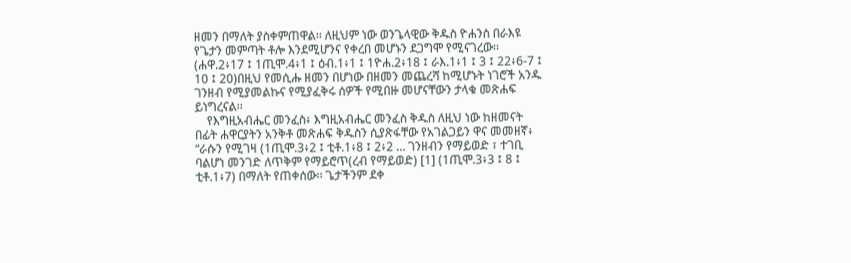ዘመን በማለት ያስቀምጠዋል፡፡ ለዚህም ነው ወንጌላዊው ቅዱስ ዮሐንስ በራእዩ የጌታን መምጣት ቶሎ እንደሚሆንና የቀረበ መሆኑን ደጋግሞ የሚናገረው፡፡ (ሐዋ.2፥17 ፤ 1ጢሞ.4፥1 ፤ ዕብ.1፥1 ፤ 1ዮሐ.2፥18 ፤ ራእ.1፥1 ፤ 3 ፤ 22፥6-7 ፤ 10 ፤ 20)በዚህ የመሲሑ ዘመን በሆነው በዘመን መጨረሻ ከሚሆኑት ነገሮች አንዱ ገንዘብ የሚያመልኩና የሚያፈቅሩ ሰዎች የሚበዙ መሆናቸውን ታላቁ መጽሐፍ ይነግረናል፡፡
    የእግዚአብሔር መንፈስ፥ እግዚአብሔር መንፈስ ቅዱስ ለዚህ ነው ከዘመናት በፊት ሐዋርያትን አንቅቶ መጽሐፍ ቅዱስን ሲያጽፋቸው የአገልጋይን ዋና መመዘኛ፥ “ራሱን የሚገዛ (1ጢሞ.3፥2 ፤ ቲቶ.1፥8 ፤ 2፥2 … ገንዘብን የማይወድ ፣ ተገቢ ባልሆነ መንገድ ለጥቅም የማይሮጥ(ረብ የማይወድ) [1] (1ጢሞ.3፥3 ፤ 8 ፤ ቲቶ.1፥7) በማለት የጠቀሰው፡፡ ጌታችንም ደቀ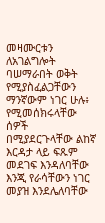መዛሙርቱን ለአገልግሎት ባሠማራበት ወቅት የሚያስፈልጋቸውን ማንኛውም ነገር ሁሉ፥ የሚመሰክሩላቸው ሰዎች በሚያደርጉላቸው ልከኛ እርዳታ ላይ ፍጹም መደገፍ እንዳለባቸው እንጂ የራሳቸውን ነገር መያዝ እንደሌለባቸው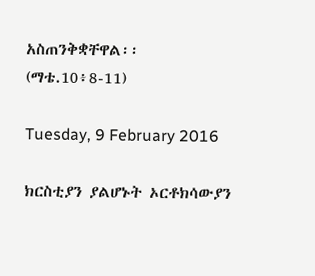አስጠንቅቋቸዋል፡፡ (ማቴ.10፥8-11)

Tuesday, 9 February 2016

ክርስቲያን ያልሆኑት ኦርቶክሳውያን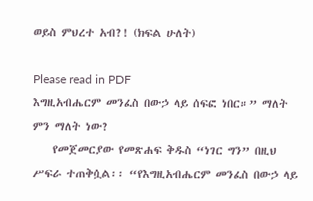ወይስ ምህረተ አብ?! (ክፍል ሁለት)

Please read in PDF
እግዚአብሔርም መንፈስ በውኃ ላይ ሰፍፎ ነበር።” ማለት ምን ማለት ነው?
    የመጀመርያው የመጽሐፍ ቅዱስ “ነገር ግን” በዚህ ሥፍራ ተጠቅሷል፡፡ “የእግዚአብሔርም መንፈስ በውኃ ላይ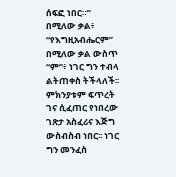ሰፍፎ ነበር።” በሚለው ቃል፥ “የእግዚአብሔርም” በሚለው ቃል ውስጥ “ም”፥ ነገር ግን ተብላ ልትጠቀስ ትችላለች፡፡ ምክንያቱም ፍጥረት ገና ሲፈጠር የነበረው ገጽታ አስፈሪና እጅግ ውስብስብ ነበር፡፡ ነገር ግን መንፈስ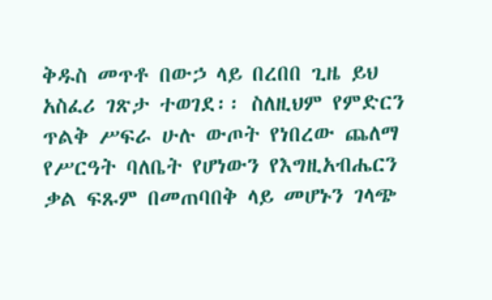ቅዱስ መጥቶ በውኃ ላይ በረበበ ጊዜ ይህ አስፈሪ ገጽታ ተወገደ፡፡ ስለዚህም የምድርን ጥልቅ ሥፍራ ሁሉ ውጦት የነበረው ጨለማ የሥርዓት ባለቤት የሆነውን የእግዚአብሔርን ቃል ፍጹም በመጠባበቅ ላይ መሆኑን ገላጭ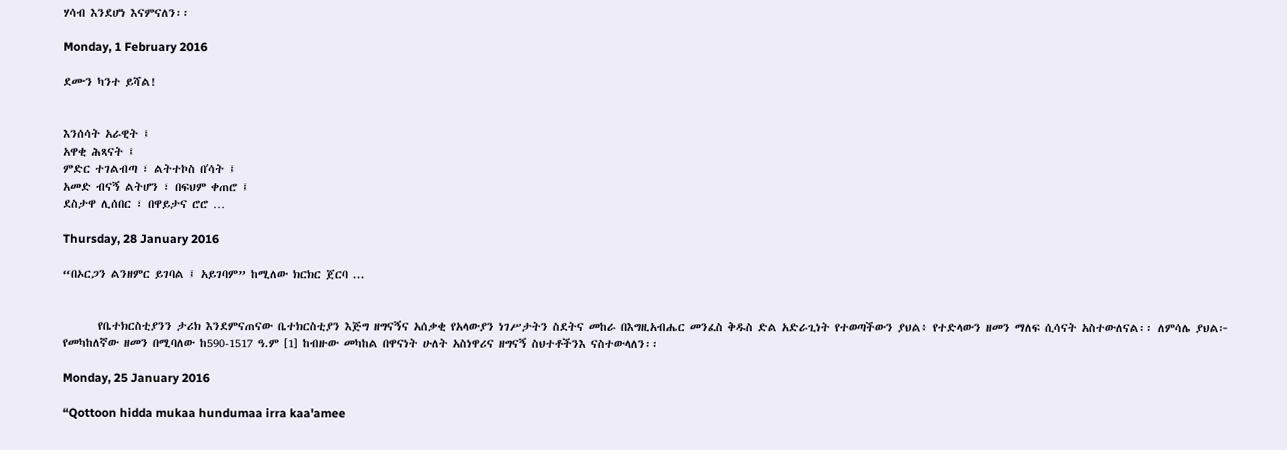ሃሳብ እንደሆነ እናምናለን፡፡

Monday, 1 February 2016

ደሙን ካንተ ይሻል!


እንሰሳት አራዊት ፤
አዋቂ ሕጻናት ፤
ምድር ተገልብጣ ፣ ልትተኮስ በʼሳት ፤
አመድ ብናኝ ልትሆን ፣ በፍህም ቀጠሮ ፤
ደስታዋ ሊሰበር ፣ በዋይታና ሮሮ …

Thursday, 28 January 2016

“በኦርጋን ልንዘምር ይገባል ፤ አይገባም” ከሚለው ክርክር ጀርባ ...


       የቤተክርስቲያንን ታሪክ እንደምናጠናው ቤተክርስቲያን እጅግ ዘግናኝና አሰቃቂ የአላውያን ነገሥታትን ስደትና መከራ በእግዚአብሔር መንፈስ ቅዱስ ድል አድራጊነት የተወጣችውን ያህል፥ የተድላውን ዘመን ማለፍ ሲሳናት አስተውለናል፡፡ ለምሳሌ ያህል፦ የመካከለኛው ዘመን በሚባለው ከ590-1517 ዓ.ም [1] ከብዙው መካከል በዋናነት ሁለት አስነዋሪና ዘግናኝ ስህተቶችንእ ናስተውላለን፡፡

Monday, 25 January 2016

“Qottoon hidda mukaa hundumaa irra kaa'amee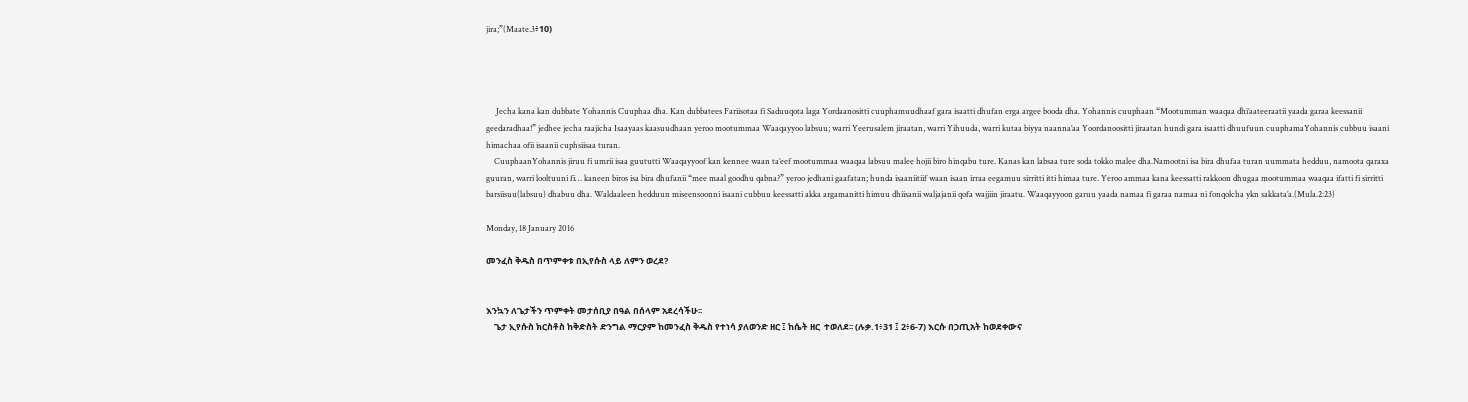jira;”(Maate.3፥10)




     Jecha kana kan dubbate Yohannis Cuuphaa dha. Kan dubbatees Fariisotaa fi Saduuqota laga Yordaanositti cuuphamuudhaaf gara isaatti dhufan erga argee booda dha. Yohannis cuuphaan “Mootumman waaqaa dhi’aateeraatii yaada garaa keessanii geedaradhaa!” jedhee jecha raajicha Isaayaas kaasuudhaan yeroo mootummaa Waaqayyoo labsuu; warri Yeerusalem jiraatan, warri Yihuuda, warri kutaa biyya naanna’aa Yoordanoositti jiraatan hundi gara isaatti dhuufuun cuuphamaYohannis cubbuu isaani himachaa ofii isaanii cuphsiisaa turan.
    CuuphaanYohannis jiruu fi umrii isaa guututti Waaqayyoof kan kennee waan ta’eef mootummaa waaqaa labsuu malee hojii biro hinqabu ture. Kanas kan labsaa ture soda tokko malee dha.Namootni isa bira dhufaa turan uummata hedduu, namoota qaraxa guuran, warri looltuuni fi… kaneen biros isa bira dhufanii “mee maal goodhu qabna?” yeroo jedhani gaafatan; hunda isaaniitiif waan isaan irraa eegamuu sirritti itti himaa ture. Yeroo ammaa kana keessatti rakkoon dhugaa mootummaa waaqaa ifatti fi sirritti barsiisuu(labsuu) dhabuu dha. Waldaaleen hedduun miseensoonni isaani cubbuu keessatti akka argamanitti himuu dhiisanii waljajanii qofa wajjiin jiraatu. Waaqayyoon garuu yaada namaa fi garaa namaa ni fonqolcha ykn sakkata’a.(Mula.2:23)

Monday, 18 January 2016

መንፈስ ቅዱስ በጥምቀቱ በኢየሱስ ላይ ለምን ወረደ?


እንኳን ለጌታችን ጥምቀት መታሰቢያ በዓል በሰላም አደረሳችሁ፡፡
    ጌታ ኢየሱስ ክርስቶስ ከቅድስት ድንግል ማርያም ከመንፈስ ቅዱስ የተነሳ ያለወንድ ዘር ፤ ከሴት ዘር  ተወለደ፡፡ (ሉቃ.1፥31 ፤ 2፥6-7) እርሱ በኃጢአት ከወደቀውና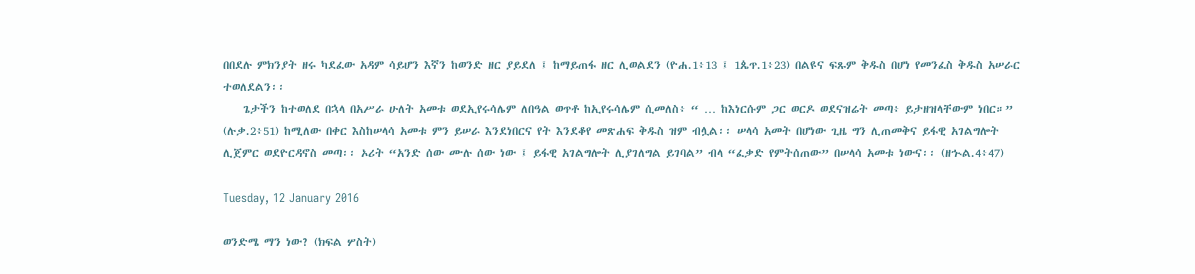በበደሉ ምክንያት ዘሩ ካደፈው አዳም ሳይሆን እኛን ከወንድ ዘር ያይደለ ፤ ከማይጠፋ ዘር ሊወልደን (ዮሐ.1፥13 ፤ 1ጴጥ.1፥23) በልዩና ፍጹም ቅዱስ በሆነ የመንፈስ ቅዱስ አሠራር ተወለደልን፡፡
    ጌታችን ከተወለደ በኋላ በአሥራ ሁለት አመቱ ወደኢየሩሳሌም ለበዓል ወጥቶ ከኢየሩሳሌም ሲመለስ፥ “ … ከእነርሱም ጋር ወርዶ ወደናዝሬት መጣ፥ ይታዘዝላቸውም ነበር።” (ሉቃ.2፥51) ከሚለው በቀር እስከሠላሳ አመቱ ምን ይሠራ እንደነበርና የት እንደቆየ መጽሐፍ ቅዱስ ዝም ብሏል፡፡ ሠላሳ አመት በሆነው ጊዜ ግን ሊጠመቅና ይፋዊ አገልግሎት ሊጀምር ወደዮርዳኖስ መጣ፡፡ ኦሪት “አንድ ሰው ሙሉ ሰው ነው ፤ ይፋዊ አገልግሎት ሊያገለግል ይገባል” ብላ “ፈቃድ የምትሰጠው” በሠላሳ አመቱ ነውና፡፡ (ዘኍል.4፥47)

Tuesday, 12 January 2016

ወንድሜ ማን ነው? (ክፍል ሦስት)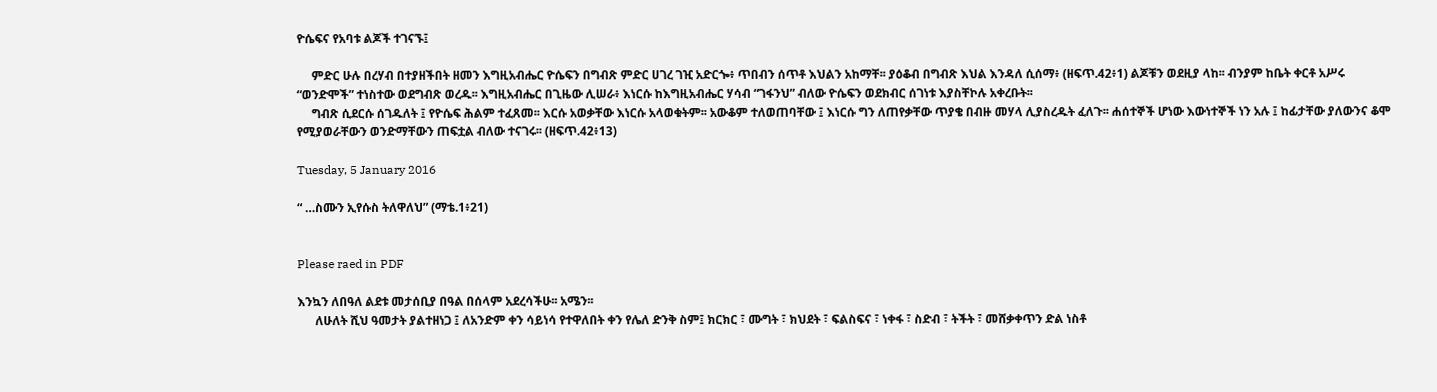ዮሴፍና የአባቱ ልጆች ተገናኙ፤

     ምድር ሁሉ በረሃብ በተያዘችበት ዘመን እግዚአብሔር ዮሴፍን በግብጽ ምድር ሀገረ ገዢ አድርጐ፥ ጥበብን ሰጥቶ እህልን አከማቸ፡፡ ያዕቆብ በግብጽ እህል እንዳለ ሲሰማ፥ (ዘፍጥ.42፥1) ልጆቹን ወደዚያ ላከ፡፡ ብንያም ከቤት ቀርቶ አሥሩ “ወንድሞች” ተነስተው ወደግብጽ ወረዱ፡፡ እግዚአብሔር በጊዜው ሊሠራ፥ እነርሱ ከእግዚአብሔር ሃሳብ “ገፋንህ” ብለው ዮሴፍን ወደክብር ሰገነቱ እያስቸኮሉ አቀረቡት፡፡
     ግብጽ ሲደርሱ ሰገዱለት ፤ የዮሴፍ ሕልም ተፈጸመ፡፡ እርሱ አወቃቸው እነርሱ አላወቁትም፡፡ አውቆም ተለወጠባቸው ፤ እነርሱ ግን ለጠየቃቸው ጥያቄ በብዙ መሃላ ሊያስረዱት ፈለጉ፡፡ ሐሰተኞች ሆነው እውነተኞች ነን አሉ ፤ ከፊታቸው ያለውንና ቆሞ የሚያወራቸውን ወንድማቸውን ጠፍቷል ብለው ተናገሩ፡፡ (ዘፍጥ.42፥13)

Tuesday, 5 January 2016

“ …ስሙን ኢየሱስ ትለዋለህ” (ማቴ.1፥21)


Please raed in PDF

እንኳን ለበዓለ ልደቱ መታሰቢያ በዓል በሰላም አደረሳችሁ፡፡ አሜን፡፡
      ለሁለት ሺህ ዓመታት ያልተዘነጋ ፤ ለአንድም ቀን ሳይነሳ የተዋለበት ቀን የሌለ ድንቅ ስም፤ ክርክር ፣ ሙግት ፣ ክህደት ፣ ፍልስፍና ፣ ነቀፋ ፣ ስድብ ፣ ትችት ፣ መሸቃቀጥን ድል ነስቶ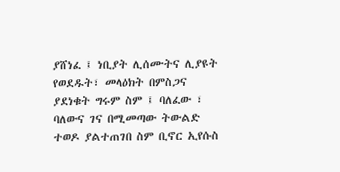ያሸነፈ ፤ ነቢያት ሊሰሙትና ሊያዩት የወደዱት፣ መላዕክት በምስጋና ያደነቁት ግሩም ስም ፤ ባለፈው ፣ ባለውና ገና በሚመጣው ትውልድ ተወዶ ያልተጠገበ ስም ቢኖር ኢየሱስ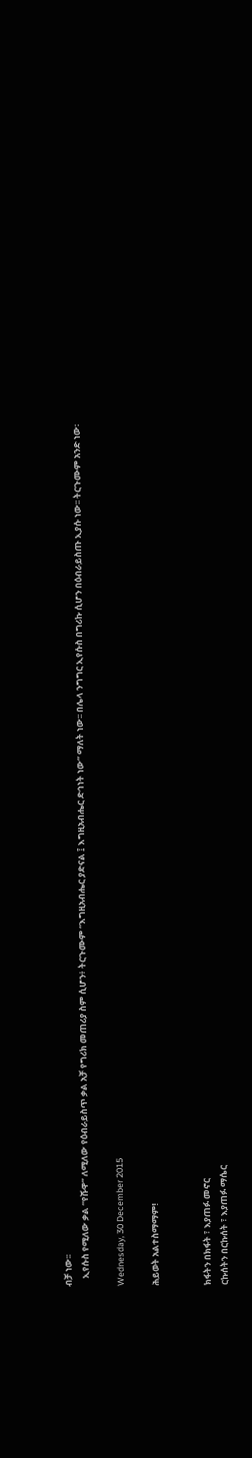ብቻ ነው፡፡
    ኢየሱስ የሚለው ቃል “የሹዋ” ለሚለው የዕብራይስጥ ቃል አቻ የግሪክ መጠሪያ ስም ሲሆን፥ ትርጉሙም “እግዚአብሔር ያድናል ፤ እግዚአብሔር ድኅነት ነው” ማለት ነው፡፡ በሌላ ንግግር ኢየሱስ በግሪኩ ሲሆን በዕብራይስጡ ኢያሱ ነው፡፡ ትርጉሙም አንድ ነው፡

Wednesday, 30 December 2015

ሕይወት አልተስማማም!


ክፋትን በክፋት ፣ እያጠፉ መኖር
ርኩሰትን በርኩሰት ፣ እያጠፉ ማሴር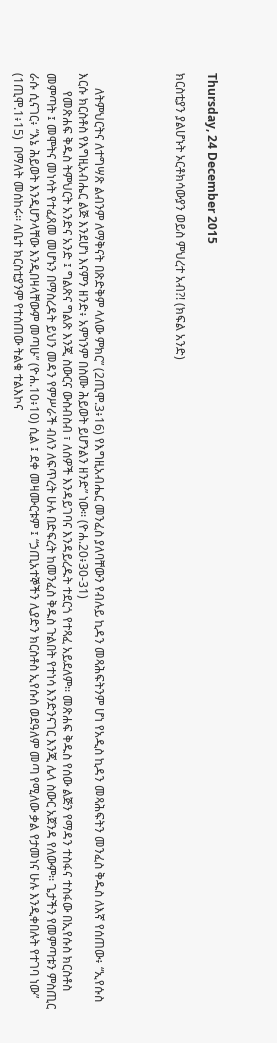Thursday, 24 December 2015

ክርስቲያን ያልሆኑት ኦርቶክሳውያን ወይስ ምህረተ አብ?! (ክፍል አንድ)




     ለትምህርትና ለተግሣጽ ልብንም ለማቅናት በጽድቅም ላለው ምክር” (2ጢሞ.3፥16) የእግዚአብሔር መንፈስ ያለባቸውን የብሉይ ኪዳን መጻሕፍትንም ሆነ የአዲስ ኪዳን መጻሕፍትን መንፈስ ቅዱስ ለእኛ የሰጠው፥ “ኢየሱስ እርሱ ክርስቶስ የእግዚአብሔር ልጅ እንደሆነ እናምን ዘንድ፥ አምነንም በስሙ ሕይወት ይሆንልን ዘንድ” ነው፡፡ (ዮሐ.20፥30-31)
      የመጽሐፍ ቅዱስ ትምህርት አንድና አንድ ፤ ግልጽና ግልጽ እንጂ ስውርና ውስብስብ ፣ ለሰዎች እንዳይገባና እንዳይረዱት ተደርጎ የተጻፈ አይደለም፡፡ መጽሐፍ ቅዱስ የሰው ልጅን የማዳን ተስፋና ተስፋው በኢየሱስ ክርስቶስ መምጣት ፤ መሞትና መነሳት የተፈጸመ መሆኑን በማስረዳት ይህን መዳን የምሥራች ብለን ለፍጥረት ሁሉ በድፍረት ከመንፈስ ቅዱስ ጉልበት የተነሳ እንድንናገር እንጂ ሌላ ስውር አጀንዳ የለውም፡፡ ጌታችን የመምጣቱን ምስጢር ራሱ ሲናገር፥ “እኔ ሕይወት እንዲሆንላቸው እንዲበዛላቸውም መጣሁ” (ዮሐ.10፥10) ሲል ፤ ደቀ መዛሙርቱም ፤ “ኃጢአተኞችን ሊያድን ክርስቶስ ኢየሱስ ወደዓለም መጣ የሚለው ቃል የታመነና ሁሉ እንዲቀበሉት የተገባ ነው” (1ጢሞ.1፥15)  በማለት መሰከሩ፡፡ ለቤተ ክርስቲያንም የተሰጠው ትልቁ ተልእኮና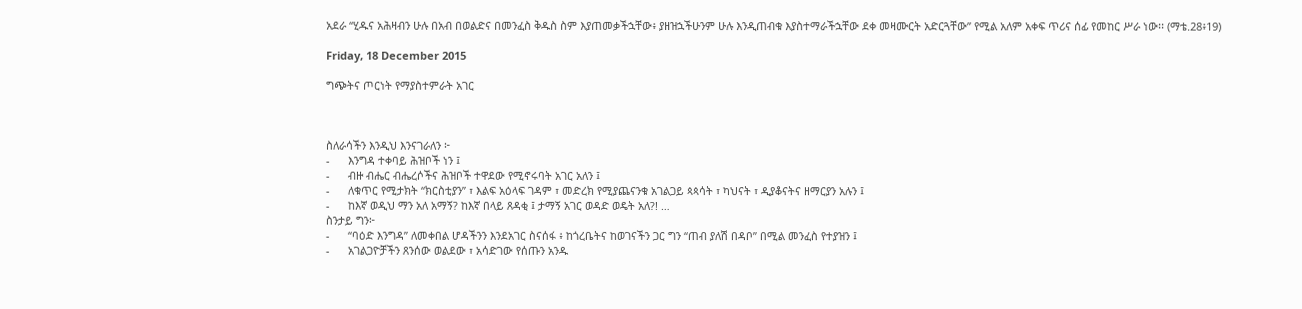አደራ “ሂዱና አሕዛብን ሁሉ በአብ በወልድና በመንፈስ ቅዱስ ስም እያጠመቃችኋቸው፥ ያዘዝኋችሁንም ሁሉ እንዲጠብቁ እያስተማራችኋቸው ደቀ መዛሙርት አድርጓቸው” የሚል አለም አቀፍ ጥሪና ሰፊ የመከር ሥራ ነው፡፡ (ማቴ.28፥19)

Friday, 18 December 2015

ግጭትና ጦርነት የማያስተምራት አገር



ስለራሳችን እንዲህ እንናገራለን ፦
-      እንግዳ ተቀባይ ሕዝቦች ነን ፤
-      ብዙ ብሔር ብሔረሶችና ሕዝቦች ተዋደው የሚኖሩባት አገር አለን ፤
-      ለቁጥር የሚታክት “ክርስቲያን” ፣ እልፍ አዕላፍ ገዳም ፣ መድረክ የሚያጨናንቁ አገልጋይ ጳጳሳት ፣ ካህናት ፣ ዲያቆናትና ዘማርያን አሉን ፤
-      ከእኛ ወዲህ ማን አለ አማኝ? ከእኛ በላይ ጸዳቂ ፤ ታማኝ አገር ወዳድ ወዴት አለ?! …
ስንታይ ግን፦
-      “ባዕድ እንግዳ” ለመቀበል ሆዳችንን እንደአገር ስናሰፋ ፥ ከጎረቤትና ከወገናችን ጋር ግን “ጠብ ያለሽ በዳቦ” በሚል መንፈስ የተያዝን ፤
-      አገልጋዮቻችን ጸንሰው ወልደው ፣ አሳድገው የሰጡን አንዱ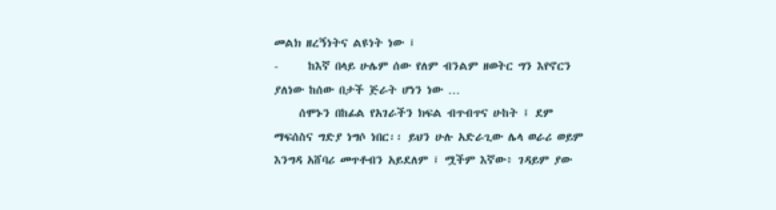መልክ ዘረኝነትና ልዩነት ነው ፤
-      ከእኛ በላይ ሁሌም ሰው የለም ብንልም ዘወትር ግን እየኖርን ያለነው ከሰው በታች ጅራት ሆነን ነው …
     ሰሞኑን በከፊል የአገራችን ክፍል ብጥብጥና ሁከት ፤ ደም ማፍሰስና ግድያ ነግሶ ነበር፡፡ ይህን ሁሉ አድራጊው ሌላ ወራሪ ወይም እንግዳ አሸባሪ መጥቶብን አይደለም ፤ ሟችም እኛው፥ ገዳይም ያው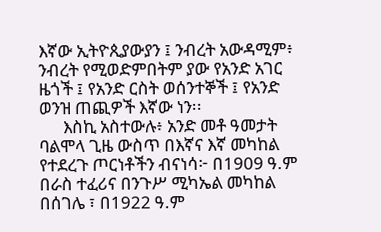እኛው ኢትዮጲያውያን ፤ ንብረት አውዳሚም፥ ንብረት የሚወድምበትም ያው የአንድ አገር ዜጎች ፤ የአንድ ርስት ወሰንተኞች ፤ የአንድ ወንዝ ጠጪዎች እኛው ነን፡፡
      እስኪ አስተውሉ፥ አንድ መቶ ዓመታት ባልሞላ ጊዜ ውስጥ በእኛና እኛ መካከል የተደረጉ ጦርነቶችን ብናነሳ፦ በ1909 ዓ.ም በራስ ተፈሪና በንጉሥ ሚካኤል መካከል በሰገሌ ፣ በ1922 ዓ.ም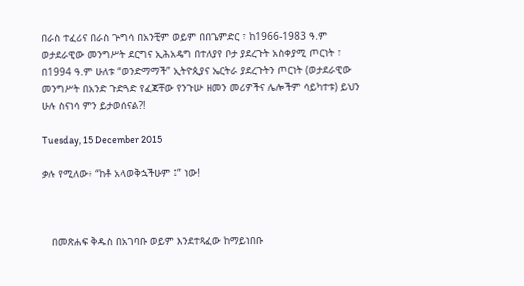በራስ ተፈሪና በራስ ጕግሳ በአንቺም ወይም በበጌምድር ፣ ከ1966-1983 ዓ.ም ወታደራዊው መንግሥት ደርግና ኢሕአዴግ በተለያየ ቦታ ያደረጉት አስቀያሚ ጦርነት ፣ በ1994 ዓ.ም ሁለቱ “ወንድማማች” ኢትዮጲያና ኤርትራ ያደረጉትን ጦርነት (ወታደራዊው መንግሥት በአንድ ጉድጓድ የፈጃቸው የንጉሡ ዘመን መሪዎችና ሌሎችም ሳይካተቱ) ይህን ሁሉ ስናነሳ ምን ይታወሰናል?!

Tuesday, 15 December 2015

ቃሉ የሚለው፥ “ከቶ አላወቅኋችሁም ፤” ነው!



   በመጽሐፍ ቅዱስ በአገባቡ ወይም እንደተጻፈው ከማይነበቡ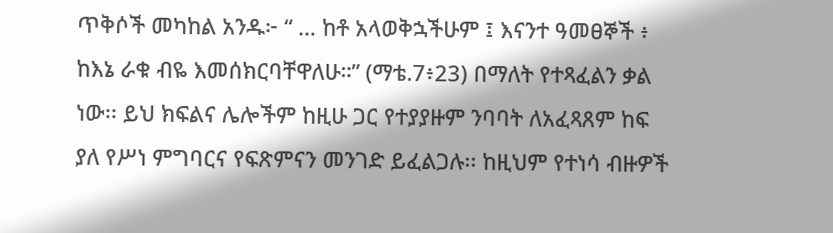ጥቅሶች መካከል አንዱ፦ “ … ከቶ አላወቅኋችሁም ፤ እናንተ ዓመፀኞች ፥ ከእኔ ራቁ ብዬ እመሰክርባቸዋለሁ።” (ማቴ.7፥23) በማለት የተጻፈልን ቃል ነው፡፡ ይህ ክፍልና ሌሎችም ከዚሁ ጋር የተያያዙም ንባባት ለአፈጻጸም ከፍ ያለ የሥነ ምግባርና የፍጽምናን መንገድ ይፈልጋሉ፡፡ ከዚህም የተነሳ ብዙዎች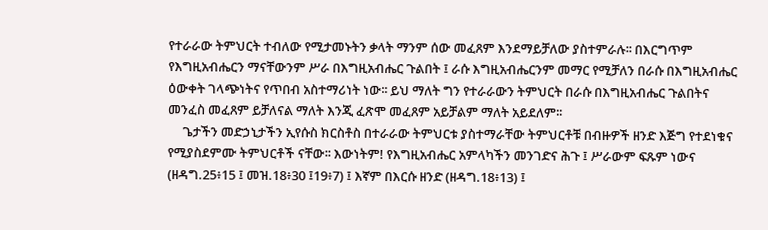የተራራው ትምህርት ተብለው የሚታመኑትን ቃላት ማንም ሰው መፈጸም እንደማይቻለው ያስተምራሉ፡፡ በእርግጥም የእግዚአብሔርን ማናቸውንም ሥራ በእግዚአብሔር ጉልበት ፤ ራሱ እግዚአብሔርንም መማር የሚቻለን በራሱ በእግዚአብሔር ዕውቀት ገላጭነትና የጥበብ አስተማሪነት ነው፡፡ ይህ ማለት ግን የተራራውን ትምህርት በራሱ በእግዚአብሔር ጉልበትና መንፈስ መፈጸም ይቻለናል ማለት እንጂ ፈጽሞ መፈጸም አይቻልም ማለት አይደለም፡፡
     ጌታችን መድኃኒታችን ኢየሱስ ክርስቶስ በተራራው ትምህርቱ ያስተማራቸው ትምህርቶቹ በብዙዎች ዘንድ እጅግ የተደነቁና የሚያስደምሙ ትምህርቶች ናቸው፡፡ እውነትም! የእግዚአብሔር አምላካችን መንገድና ሕጉ ፤ ሥራውም ፍጹም ነውና (ዘዳግ.25፥15 ፤ መዝ.18፥30 ፤19፥7) ፤ እኛም በእርሱ ዘንድ (ዘዳግ.18፥13) ፤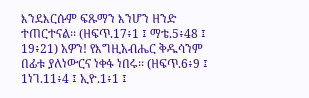እንደእርሱም ፍጹማን እንሆን ዘንድ ተጠርተናል፡፡ (ዘፍጥ.17፥1 ፤ ማቴ.5፥48 ፤ 19፥21) አዎን! የእግዚአብሔር ቅዱሳንም በፊቱ ያለነውርና ነቀፋ ነበሩ፡፡ (ዘፍጥ.6፥9 ፤ 1ነገ.11፥4 ፤ ኢዮ.1፥1 ፤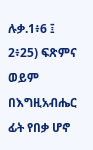ሉቃ.1፥6 ፤ 2፥25) ፍጽምና ወይም በእግዚአብሔር ፊት የበቃ ሆኖ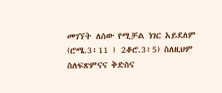መገኘት ለሰው የሚቻል ነገር አይደለም (ሮሜ.3፥11 ፤ 2ቆሮ.3፥5) ስለዚህም ስለፍጽምናና ቅድስና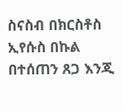ስናስብ በክርስቶስ ኢየሱስ በኩል በተሰጠን ጸጋ እንጂ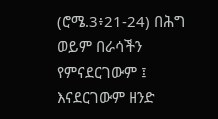(ሮሜ.3፥21-24) በሕግ ወይም በራሳችን የምናደርገውም ፤ እናደርገውም ዘንድ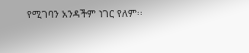የሚገባን አንዳችም ነገር የለም፡፡